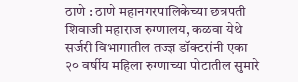ठाणे : ठाणे महानगरपालिकेच्या छत्रपती शिवाजी महाराज रुग्णालय, कळवा येथे सर्जरी विभागातील तज्ज्ञ डॉक्टरांनी एका २० वर्षीय महिला रुग्णाच्या पोटातील सुमारे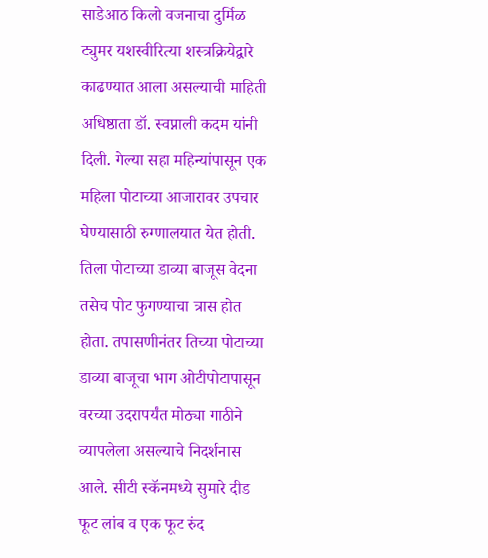साडेआठ किलो वजनाचा दुर्मिळ ट्युमर यशस्वीरित्या शस्त्रक्रियेद्वारे काढण्यात आला असल्याची माहिती अधिष्ठाता डॉ. स्वप्नाली कदम यांनी दिली. गेल्या सहा महिन्यांपासून एक महिला पोटाच्या आजारावर उपचार घेण्यासाठी रुग्णालयात येत होती. तिला पोटाच्या डाव्या बाजूस वेदना तसेच पोट फुगण्याचा त्रास होत होता. तपासणीनंतर तिच्या पोटाच्या डाव्या बाजूचा भाग ओटीपोटापासून वरच्या उदरापर्यंत मोठ्या गाठीने व्यापलेला असल्याचे निदर्शनास आले. सीटी स्कॅनमध्ये सुमारे दीड फूट लांब व एक फूट रुंद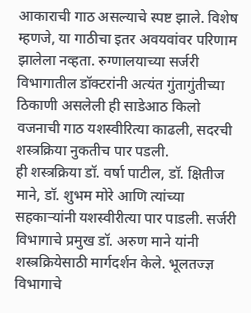आकाराची गाठ असल्याचे स्पष्ट झाले. विशेष म्हणजे, या गाठीचा इतर अवयवांवर परिणाम झालेला नव्हता. रुग्णालयाच्या सर्जरी विभागातील डॉक्टरांनी अत्यंत गुंतागुंतीच्या ठिकाणी असलेली ही साडेआठ किलो वजनाची गाठ यशस्वीरित्या काढली, सदरची शस्त्रक्रिया नुकतीच पार पडली.
ही शस्त्रक्रिया डॉ. वर्षा पाटील, डॉ. क्षितीज माने, डॉ. शुभम मोरे आणि त्यांच्या सहकाऱ्यांनी यशस्वीरीत्या पार पाडली. सर्जरी विभागाचे प्रमुख डॉ. अरुण माने यांनी शस्त्रक्रियेसाठी मार्गदर्शन केले. भूलतज्ज्ञ विभागाचे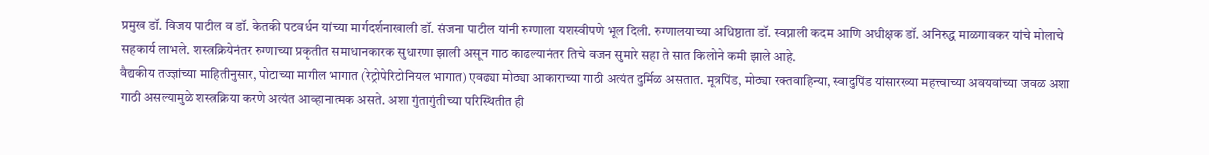प्रमुख डॉ. विजय पाटील व डॉ. केतकी पटवर्धन यांच्या मार्गदर्शनाखाली डॉ. संजना पाटील यांनी रुग्णाला यशस्वीपणे भूल दिली. रुग्णालयाच्या अधिष्ठाता डॉ. स्वप्नाली कदम आणि अधीक्षक डॉ. अनिरुद्ध माळगावकर यांचे मोलाचे सहकार्य लाभले. शस्त्रक्रियेनंतर रुग्णाच्या प्रकृतीत समाधानकारक सुधारणा झाली असून गाठ काढल्यानंतर तिचे वजन सुमारे सहा ते सात किलोने कमी झाले आहे.
वैद्यकीय तज्ज्ञांच्या माहितीनुसार, पोटाच्या मागील भागात (रेट्रोपेरिटोनियल भागात) एवढ्या मोठ्या आकाराच्या गाठी अत्यंत दुर्मिळ असतात. मूत्रपिंड, मोठ्या रक्तवाहिन्या, स्वादुपिंड यांसारख्या महत्त्वाच्या अवयवांच्या जवळ अशा गाठी असल्यामुळे शस्त्रक्रिया करणे अत्यंत आव्हानात्मक असते. अशा गुंतागुंतीच्या परिस्थितीत ही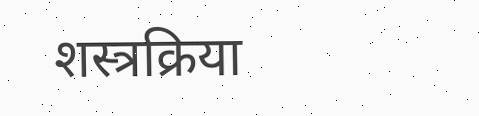शस्त्रक्रिया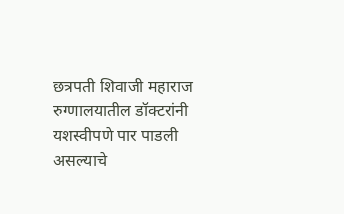छत्रपती शिवाजी महाराज रुग्णालयातील डॉक्टरांनी यशस्वीपणे पार पाडली असल्याचे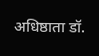अधिष्ठाता डॉ.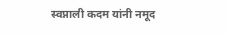स्वप्नाली कदम यांनी नमूद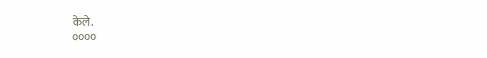केले.
००००